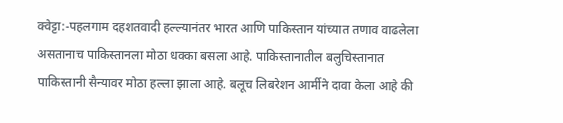क्वेट्टा:-पहलगाम दहशतवादी हल्ल्यानंतर भारत आणि पाकिस्तान यांच्यात तणाव वाढलेला असतानाच पाकिस्तानला मोठा धक्का बसला आहे. पाकिस्तानातील बलुचिस्तानात पाकिस्तानी सैन्यावर मोठा हल्ला झाला आहे. बलूच लिबरेशन आर्मीने दावा केला आहे की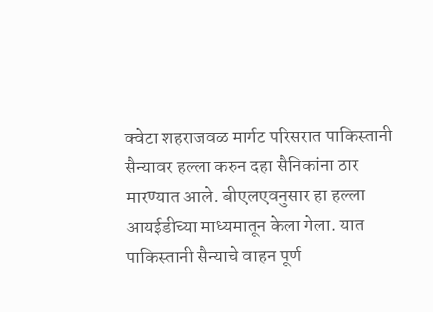क्वेटा शहराजवळ मार्गट परिसरात पाकिस्तानी सैन्यावर हल्ला करुन दहा सैनिकांना ठार मारण्यात आले. बीएलएवनुसार हा हल्ला आयईडीच्या माध्यमातून केला गेला. यात पाकिस्तानी सैन्याचे वाहन पूर्ण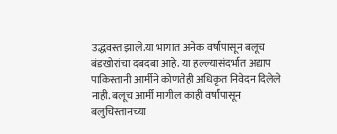उद्धवस्त झाले.या भागात अनेक वर्षांपासून बलूच बंडखोरांचा दबदबा आहे. या हल्ल्यासंदर्भात अद्याप पाकिस्तानी आर्मीने कोणतेही अधिकृत निवेदन दिलेले नाही. बलूच आर्मी मागील काही वर्षांपासून बलुचिस्तानच्या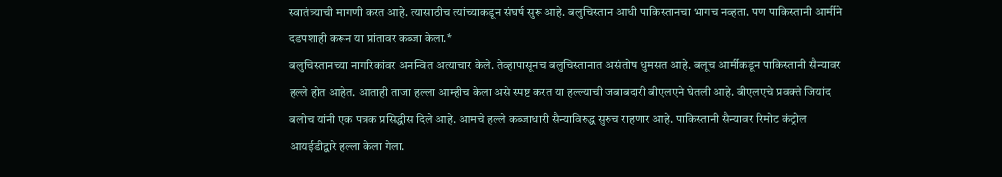स्वातंत्र्याची मागणी करत आहे. त्यासाठीच त्यांच्याकडून संघर्ष सुरू आहे. बलुचिस्तान आधी पाकिस्तानचा भागच नव्हता. पण पाकिस्तानी आर्मीने दडपशाही करून या प्रांतावर कब्जा केला.*
बलुचिस्तानच्या नागरिकांवर अनन्वित अत्याचार केले. तेव्हापासूनच बलुचिस्तानात असंतोष धुमसत आहे. बलूच आर्मीकडून पाकिस्तानी सैन्यावर हल्ले होत आहेत. आताही ताजा हल्ला आम्हीच केला असे स्पष्ट करत या हल्ल्याची जबाबदारी बीएलएने घेतली आहे. बीएलएचे प्रवक्ते जियांद बलोच यांनी एक पत्रक प्रसिद्धीस दिले आहे. आमचे हल्ले कब्जाधारी सैन्याविरुद्ध सुरुच राहणार आहे. पाकिस्तानी सैन्यावर रिमोट कंट्रोल आयईडीद्वारे हल्ला केला गेला.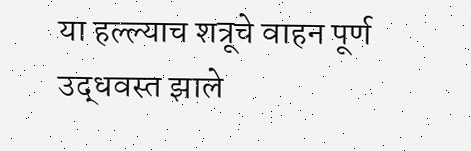या हल्ल्याच शत्रूचे वाहन पूर्ण उद्धवस्त झाले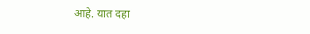आहे. यात दहा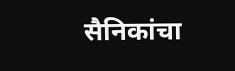सैनिकांचा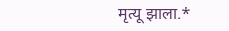मृत्यू झाला.*